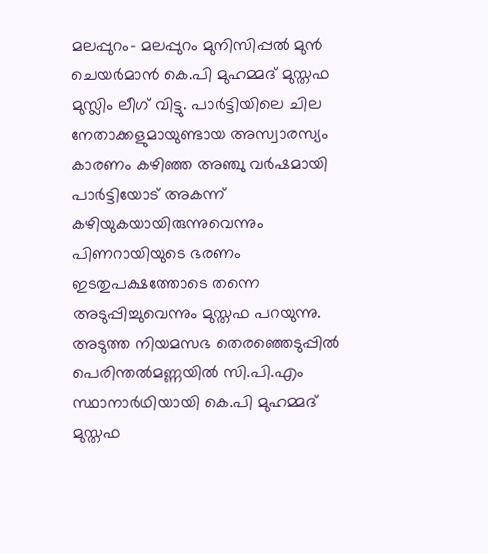മലപ്പുറം- മലപ്പുറം മുനിസിപ്പൽ മുൻ ചെയർമാൻ കെ.പി മുഹമ്മദ് മുസ്തഫ മുസ്ലിം ലീഗ് വിട്ടു. പാർട്ടിയിലെ ചില നേതാക്കളുമായുണ്ടായ അസ്വാരസ്യം കാരണം കഴിഞ്ഞ അഞ്ചു വർഷമായി പാർട്ടിയോട് അകന്ന് കഴിയുകയായിരുന്നുവെന്നും പിണറായിയുടെ ഭരണം ഇടതുപക്ഷത്തോടെ തന്നെ അടുപ്പിച്ചുവെന്നും മുസ്തഫ പറയുന്നു. അടുത്ത നിയമസഭ തെരഞ്ഞെടുപ്പിൽ പെരിന്തൽമണ്ണയിൽ സി.പി.എം സ്ഥാനാർഥിയായി കെ.പി മുഹമ്മദ് മുസ്തഫ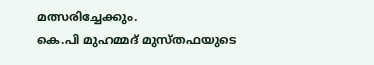മത്സരിച്ചേക്കും.
കെ.പി മുഹമ്മദ് മുസ്തഫയുടെ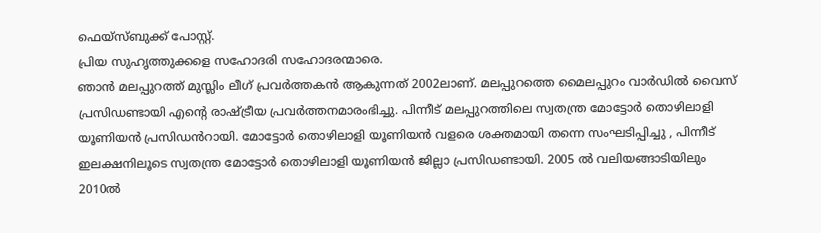ഫെയ്സ്ബുക്ക് പോസ്റ്റ്.
പ്രിയ സുഹൃത്തുക്കളെ സഹോദരി സഹോദരന്മാരെ.
ഞാൻ മലപ്പുറത്ത് മുസ്ലിം ലീഗ് പ്രവർത്തകൻ ആകുന്നത് 2002ലാണ്. മലപ്പുറത്തെ മൈലപ്പുറം വാർഡിൽ വൈസ് പ്രസിഡണ്ടായി എന്റെ രാഷ്ട്രീയ പ്രവർത്തനമാരംഭിച്ചു. പിന്നീട് മലപ്പുറത്തിലെ സ്വതന്ത്ര മോട്ടോർ തൊഴിലാളി യൂണിയൻ പ്രസിഡൻറായി. മോട്ടോർ തൊഴിലാളി യൂണിയൻ വളരെ ശക്തമായി തന്നെ സംഘടിപ്പിച്ചു , പിന്നീട് ഇലക്ഷനിലൂടെ സ്വതന്ത്ര മോട്ടോർ തൊഴിലാളി യൂണിയൻ ജില്ലാ പ്രസിഡണ്ടായി. 2005 ൽ വലിയങ്ങാടിയിലും 2010ൽ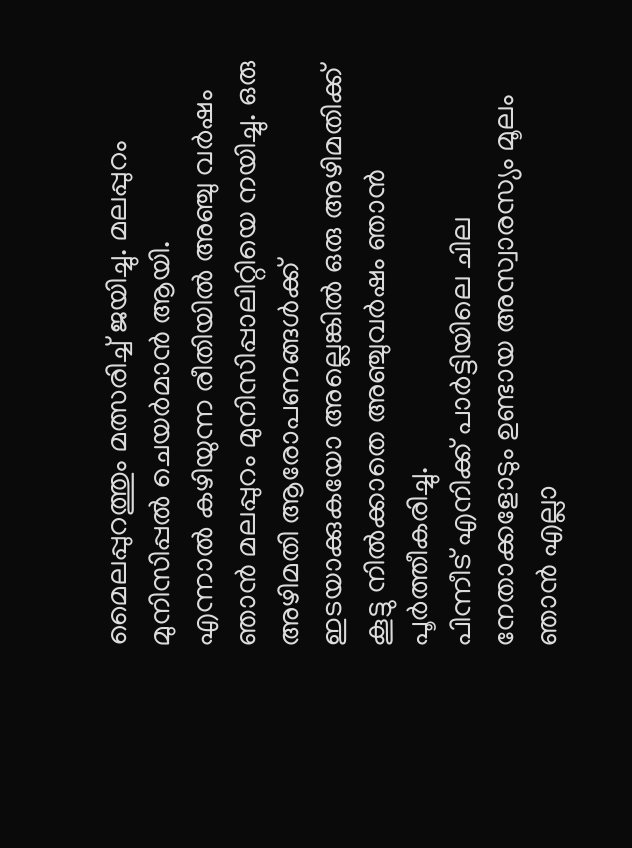മൈലപ്പുറത്തും മത്സരിച്ച് ജയിച്ചു. മലപ്പുറം മുനിസിപ്പൽ ചെയർമാൻ ആയി.
എന്നാൽ കഴിയുന്ന രീതിയിൽ അഞ്ചു വർഷം ഞാൻ മലപ്പുറം മുനിസിപ്പാലിറ്റിയെ നയിച്ചു. ഒരു അഴിമതി ആരോപണങ്ങൾക്ക് ഇടയാക്കുകയോ അല്ലെങ്കിൽ ഒരു അഴിമതിക്ക് കൂട്ടു നിൽക്കാതെ അഞ്ചുവർഷം ഞാൻ പൂർത്തീകരിച്ചു.
പിന്നീട് എനിക്ക് പാർട്ടിയിലെ ചില നേതാക്കളോടും ഉണ്ടായ അസ്വാരസ്യം മൂലം ഞാൻ എല്ലാ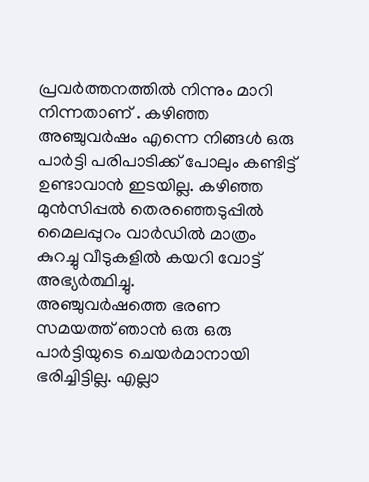പ്രവർത്തനത്തിൽ നിന്നും മാറി നിന്നതാണ് . കഴിഞ്ഞ അഞ്ചുവർഷം എന്നെ നിങ്ങൾ ഒരു പാർട്ടി പരിപാടിക്ക് പോലും കണ്ടിട്ട് ഉണ്ടാവാൻ ഇടയില്ല. കഴിഞ്ഞ മുൻസിപ്പൽ തെരഞ്ഞെടുപ്പിൽ മൈലപ്പുറം വാർഡിൽ മാത്രം കുറച്ചു വീടുകളിൽ കയറി വോട്ട് അഭ്യർത്ഥിച്ചു.
അഞ്ചുവർഷത്തെ ഭരണ സമയത്ത് ഞാൻ ഒരു ഒരു പാർട്ടിയുടെ ചെയർമാനായി ഭരിച്ചിട്ടില്ല. എല്ലാ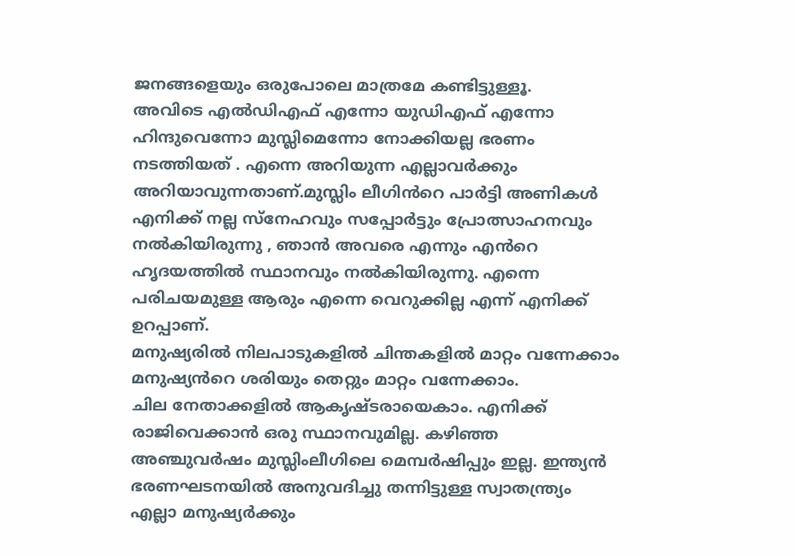ജനങ്ങളെയും ഒരുപോലെ മാത്രമേ കണ്ടിട്ടുള്ളൂ.
അവിടെ എൽഡിഎഫ് എന്നോ യുഡിഎഫ് എന്നോ ഹിന്ദുവെന്നോ മുസ്ലിമെന്നോ നോക്കിയല്ല ഭരണം നടത്തിയത് . എന്നെ അറിയുന്ന എല്ലാവർക്കും അറിയാവുന്നതാണ്.മുസ്ലിം ലീഗിൻറെ പാർട്ടി അണികൾ എനിക്ക് നല്ല സ്നേഹവും സപ്പോർട്ടും പ്രോത്സാഹനവും നൽകിയിരുന്നു , ഞാൻ അവരെ എന്നും എൻറെ ഹൃദയത്തിൽ സ്ഥാനവും നൽകിയിരുന്നു. എന്നെ പരിചയമുള്ള ആരും എന്നെ വെറുക്കില്ല എന്ന് എനിക്ക് ഉറപ്പാണ്.
മനുഷ്യരിൽ നിലപാടുകളിൽ ചിന്തകളിൽ മാറ്റം വന്നേക്കാം മനുഷ്യൻറെ ശരിയും തെറ്റും മാറ്റം വന്നേക്കാം.
ചില നേതാക്കളിൽ ആകൃഷ്ടരായെകാം. എനിക്ക് രാജിവെക്കാൻ ഒരു സ്ഥാനവുമില്ല. കഴിഞ്ഞ അഞ്ചുവർഷം മുസ്ലിംലീഗിലെ മെമ്പർഷിപ്പും ഇല്ല. ഇന്ത്യൻ ഭരണഘടനയിൽ അനുവദിച്ചു തന്നിട്ടുള്ള സ്വാതന്ത്ര്യം എല്ലാ മനുഷ്യർക്കും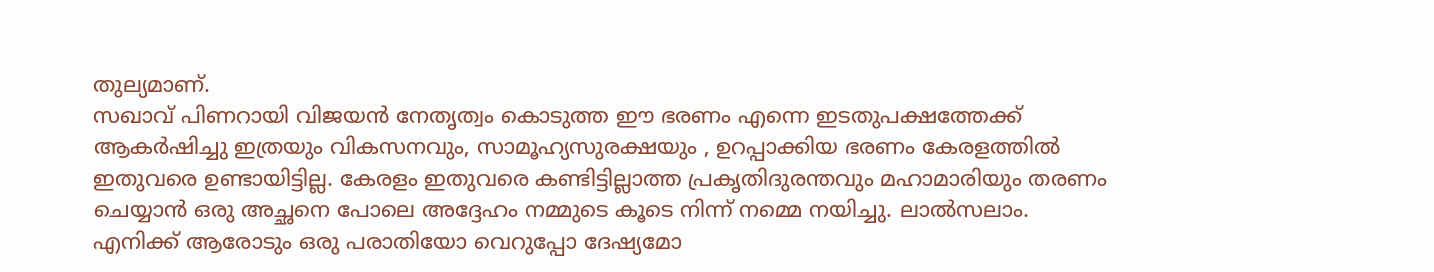തുല്യമാണ്.
സഖാവ് പിണറായി വിജയൻ നേതൃത്വം കൊടുത്ത ഈ ഭരണം എന്നെ ഇടതുപക്ഷത്തേക്ക് ആകർഷിച്ചു ഇത്രയും വികസനവും, സാമൂഹ്യസുരക്ഷയും , ഉറപ്പാക്കിയ ഭരണം കേരളത്തിൽ ഇതുവരെ ഉണ്ടായിട്ടില്ല. കേരളം ഇതുവരെ കണ്ടിട്ടില്ലാത്ത പ്രകൃതിദുരന്തവും മഹാമാരിയും തരണം ചെയ്യാൻ ഒരു അച്ഛനെ പോലെ അദ്ദേഹം നമ്മുടെ കൂടെ നിന്ന് നമ്മെ നയിച്ചു. ലാൽസലാം.
എനിക്ക് ആരോടും ഒരു പരാതിയോ വെറുപ്പോ ദേഷ്യമോ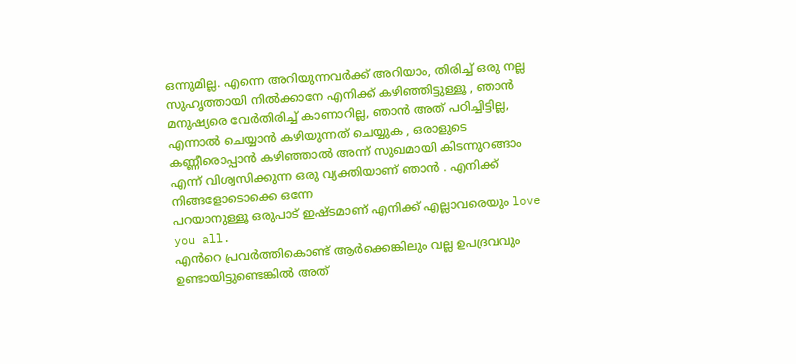ഒന്നുമില്ല. എന്നെ അറിയുന്നവർക്ക് അറിയാം, തിരിച്ച് ഒരു നല്ല സുഹൃത്തായി നിൽക്കാനേ എനിക്ക് കഴിഞ്ഞിട്ടുള്ളൂ , ഞാൻ മനുഷ്യരെ വേർതിരിച്ച് കാണാറില്ല, ഞാൻ അത് പഠിച്ചിട്ടില്ല, എന്നാൽ ചെയ്യാൻ കഴിയുന്നത് ചെയ്യുക , ഒരാളുടെ കണ്ണീരൊപ്പാൻ കഴിഞ്ഞാൽ അന്ന് സുഖമായി കിടന്നുറങ്ങാം എന്ന് വിശ്വസിക്കുന്ന ഒരു വ്യക്തിയാണ് ഞാൻ . എനിക്ക് നിങ്ങളോടൊക്കെ ഒന്നേ
പറയാനുള്ളൂ ഒരുപാട് ഇഷ്ടമാണ് എനിക്ക് എല്ലാവരെയും love you all.
എൻറെ പ്രവർത്തികൊണ്ട് ആർക്കെങ്കിലും വല്ല ഉപദ്രവവും ഉണ്ടായിട്ടുണ്ടെങ്കിൽ അത്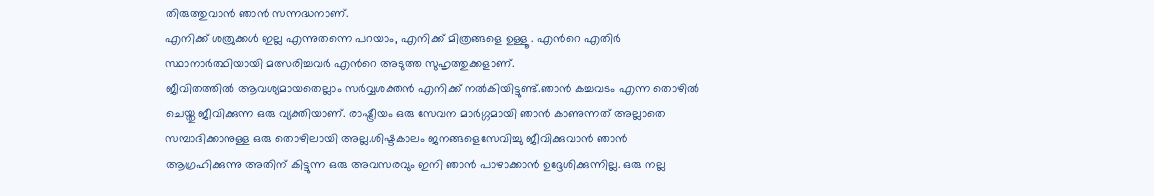തിരുത്തുവാൻ ഞാൻ സന്നദ്ധനാണ്.
എനിക്ക് ശത്രുക്കൾ ഇല്ല എന്നുതന്നെ പറയാം, എനിക്ക് മിത്രങ്ങളെ ഉള്ളൂ . എൻറെ എതിർ സ്ഥാനാർത്ഥിയായി മത്സരിച്ചവർ എൻറെ അടുത്ത സുഹൃത്തുക്കളാണ്.
ജീവിതത്തിൽ ആവശ്യമായതെല്ലാം സർവ്വശക്തൻ എനിക്ക് നൽകിയിട്ടുണ്ട്.ഞാൻ കച്ചവടം എന്ന തൊഴിൽ ചെയ്തു ജീവിക്കുന്ന ഒരു വ്യക്തിയാണ്. രാഷ്ട്രീയം ഒരു സേവന മാർഗ്ഗമായി ഞാൻ കാണുന്നത് അല്ലാതെ സമ്പാദിക്കാനുള്ള ഒരു തൊഴിലായി അല്ല.ശിഷ്ടകാലം ജനങ്ങളെസേവിച്ചു ജീവിക്കുവാൻ ഞാൻ ആഗ്രഹിക്കുന്നു അതിന് കിട്ടുന്ന ഒരു അവസരവും ഇനി ഞാൻ പാഴാക്കാൻ ഉദ്ദേശിക്കുന്നില്ല. ഒരു നല്ല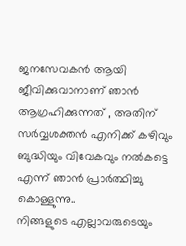ജനസേവകൻ ആയി ജീവിക്കുവാനാണ് ഞാൻ ആഗ്രഹിക്കുന്നത് , അതിന് സർവ്വശക്തൻ എനിക്ക് കഴിവും ബുദ്ധിയും വിവേകവും നൽകട്ടെ എന്ന് ഞാൻ പ്രാർത്ഥിച്ചു കൊള്ളുന്നു..
നിങ്ങളുടെ എല്ലാവരുടെയും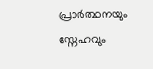പ്രാർത്ഥനയും സ്നേഹവും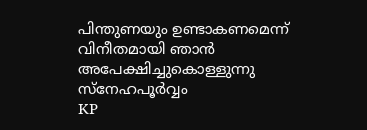പിന്തുണയും ഉണ്ടാകണമെന്ന് വിനീതമായി ഞാൻ അപേക്ഷിച്ചുകൊള്ളുന്നു
സ്നേഹപൂർവ്വം
KP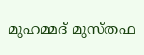മുഹമ്മദ് മുസ്തഫ